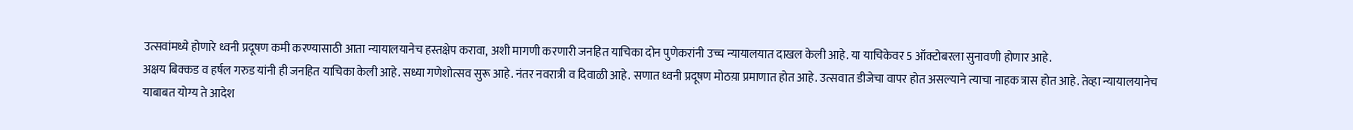उत्सवांमध्ये होणारे ध्वनी प्रदूषण कमी करण्यासाठी आता न्यायालयानेच हस्तक्षेप करावा, अशी मागणी करणारी जनहित याचिका दोन पुणेकरांनी उच्च न्यायालयात दाखल केली आहे. या याचिकेवर 5 ऑक्टोबरला सुनावणी होणार आहे.
अक्षय बिक्कड व हर्षल गरुड यांनी ही जनहित याचिका केली आहे. सध्या गणेशोत्सव सुरू आहे. नंतर नवरात्री व दिवाळी आहे. सणात ध्वनी प्रदूषण मोठय़ा प्रमाणात होत आहे. उत्सवात डीजेचा वापर होत असल्याने त्याचा नाहक त्रास होत आहे. तेव्हा न्यायालयानेच याबाबत योग्य ते आदेश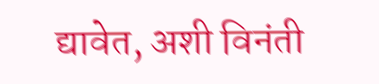द्यावेत, अशी विनंती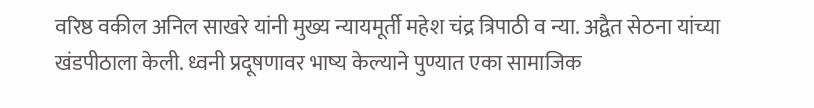वरिष्ठ वकील अनिल साखरे यांनी मुख्य न्यायमूर्ती महेश चंद्र त्रिपाठी व न्या. अद्वैत सेठना यांच्या खंडपीठाला केली. ध्वनी प्रदूषणावर भाष्य केल्याने पुण्यात एका सामाजिक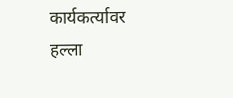कार्यकर्त्यावर हल्ला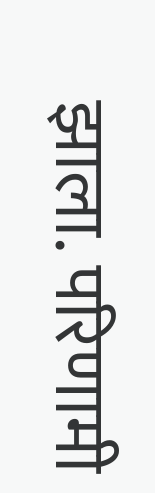झाला. परिणामी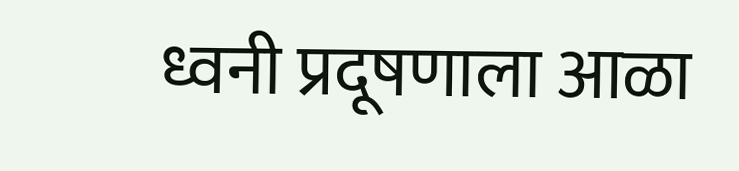ध्वनी प्रदूषणाला आळा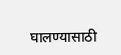घालण्यासाठी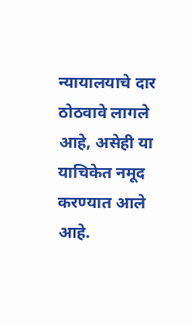न्यायालयाचे दार ठोठवावे लागले आहे, असेही या याचिकेत नमूद करण्यात आले आहे.